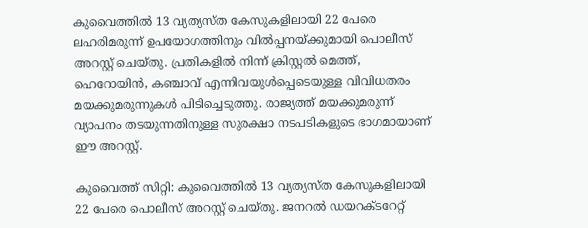കുവൈത്തിൽ 13 വ്യത്യസ്ത കേസുകളിലായി 22 പേരെ ലഹരിമരുന്ന് ഉപയോഗത്തിനും വിൽപ്പനയ്ക്കുമായി പൊലീസ് അറസ്റ്റ് ചെയ്തു. പ്രതികളിൽ നിന്ന് ക്രിസ്റ്റൽ മെത്ത്, ഹെറോയിൻ, കഞ്ചാവ് എന്നിവയുൾപ്പെടെയുള്ള വിവിധതരം മയക്കുമരുന്നുകൾ പിടിച്ചെടുത്തു. രാജ്യത്ത് മയക്കുമരുന്ന് വ്യാപനം തടയുന്നതിനുള്ള സുരക്ഷാ നടപടികളുടെ ഭാഗമായാണ് ഈ അറസ്റ്റ്.

കുവൈത്ത് സിറ്റി: കുവൈത്തിൽ 13 വ്യത്യസ്ത കേസുകളിലായി 22 പേരെ പൊലീസ് അറസ്റ്റ് ചെയ്തു. ജനറൽ ഡയറക്ടറേറ്റ്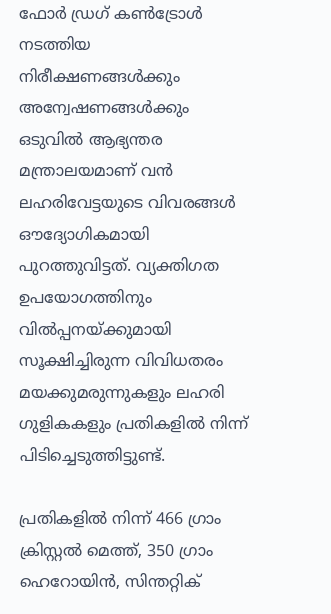ഫോർ ഡ്രഗ് കൺട്രോൾ നടത്തിയ നിരീക്ഷണങ്ങൾക്കും അന്വേഷണങ്ങൾക്കും ഒടുവിൽ ആഭ്യന്തര മന്ത്രാലയമാണ് വൻ ലഹരിവേട്ടയുടെ വിവരങ്ങൾ ഔദ്യോഗികമായി പുറത്തുവിട്ടത്. വ്യക്തിഗത ഉപയോഗത്തിനും വിൽപ്പനയ്ക്കുമായി സൂക്ഷിച്ചിരുന്ന വിവിധതരം മയക്കുമരുന്നുകളും ലഹരി ഗുളികകളും പ്രതികളിൽ നിന്ന് പിടിച്ചെടുത്തിട്ടുണ്ട്.

പ്രതികളിൽ നിന്ന് 466 ഗ്രാം ക്രിസ്റ്റൽ മെത്ത്, 350 ഗ്രാം ഹെറോയിൻ, സിന്തറ്റിക്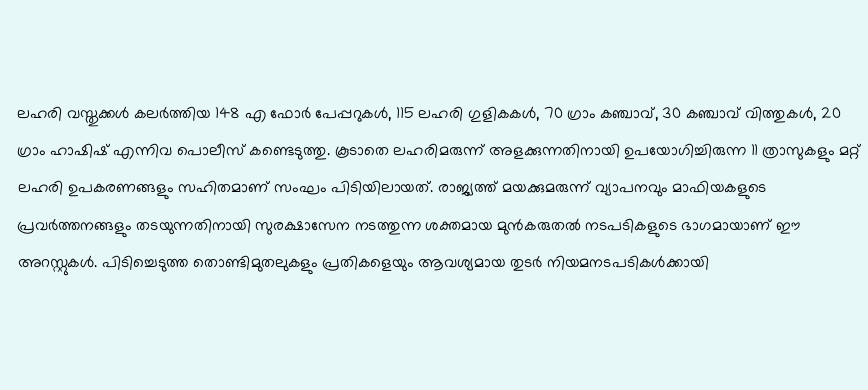ലഹരി വസ്തുക്കൾ കലർത്തിയ 148 എ ഫോർ പേപ്പറുകൾ, 115 ലഹരി ഗുളികകൾ, 70 ഗ്രാം കഞ്ചാവ്, 30 കഞ്ചാവ് വിത്തുകൾ, 20 ഗ്രാം ഹാഷിഷ് എന്നിവ പൊലീസ് കണ്ടെടുത്തു. കൂടാതെ ലഹരിമരുന്ന് അളക്കുന്നതിനായി ഉപയോഗിച്ചിരുന്ന 11 ത്രാസുകളും മറ്റ് ലഹരി ഉപകരണങ്ങളും സഹിതമാണ് സംഘം പിടിയിലായത്. രാജ്യത്ത് മയക്കുമരുന്ന് വ്യാപനവും മാഫിയകളുടെ പ്രവർത്തനങ്ങളും തടയുന്നതിനായി സുരക്ഷാസേന നടത്തുന്ന ശക്തമായ മുൻകരുതൽ നടപടികളുടെ ഭാഗമായാണ് ഈ അറസ്റ്റുകൾ. പിടിച്ചെടുത്ത തൊണ്ടിമുതലുകളും പ്രതികളെയും ആവശ്യമായ തുടർ നിയമനടപടികൾക്കായി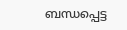ബന്ധപ്പെട്ട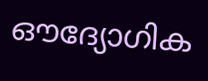ഔദ്യോഗിക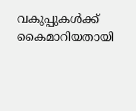വകുപ്പുകൾക്ക് കൈമാറിയതായി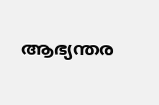ആഭ്യന്തര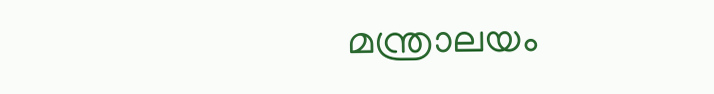മന്ത്രാലയം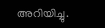അറിയിച്ചു.